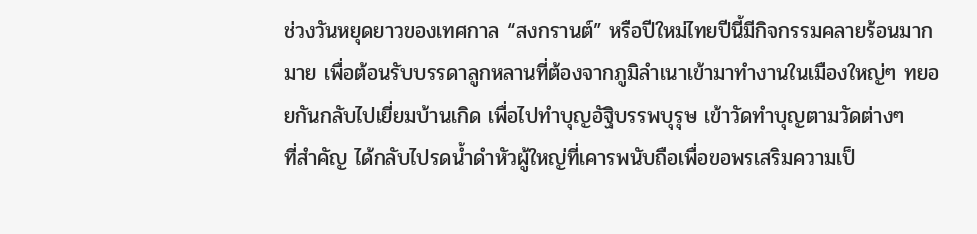ช่วงวันหยุดยาวของเทศกาล “สงกรานต์” หรือปีใหม่ไทยปีนี้มีกิจกรรมคลายร้อนมากมาย เพื่อต้อนรับบรรดาลูกหลานที่ต้องจากภูมิลำเนาเข้ามาทำงานในเมืองใหญ่ๆ ทยอยกันกลับไปเยี่ยมบ้านเกิด เพื่อไปทำบุญอัฐิบรรพบุรุษ เข้าวัดทำบุญตามวัดต่างๆ
ที่สำคัญ ได้กลับไปรดน้ำดำหัวผู้ใหญ่ที่เคารพนับถือเพื่อขอพรเสริมความเป็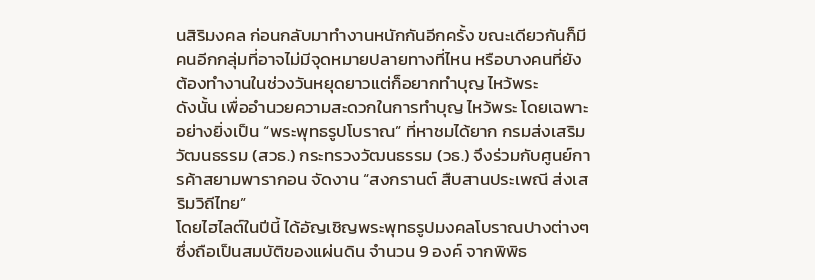นสิริมงคล ก่อนกลับมาทำงานหนักกันอีกครั้ง ขณะเดียวกันก็มีคนอีกกลุ่มที่อาจไม่มีจุดหมายปลายทางที่ไหน หรือบางคนที่ยังต้องทำงานในช่วงวันหยุดยาวแต่ก็อยากทำบุญ ไหว้พระ
ดังนั้น เพื่ออำนวยความสะดวกในการทำบุญ ไหว้พระ โดยเฉพาะอย่างยิ่งเป็น “พระพุทธรูปโบราณ” ที่หาชมได้ยาก กรมส่งเสริมวัฒนธรรม (สวธ.) กระทรวงวัฒนธรรม (วธ.) จึงร่วมกับศูนย์การค้าสยามพารากอน จัดงาน “สงกรานต์ สืบสานประเพณี ส่งเสริมวิถีไทย”
โดยไฮไลต์ในปีนี้ ได้อัญเชิญพระพุทธรูปมงคลโบราณปางต่างๆ ซึ่งถือเป็นสมบัติของแผ่นดิน จำนวน 9 องค์ จากพิพิธ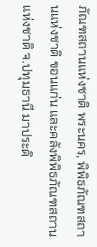ภัณฑสถานแห่งชาติ พระนคร, พิพิธภัณฑสถานแห่งชาติ ขอนแก่น และคลังพิพิธภัณฑสถานแห่งชาติ จ.ปทุมธานี มาประดิ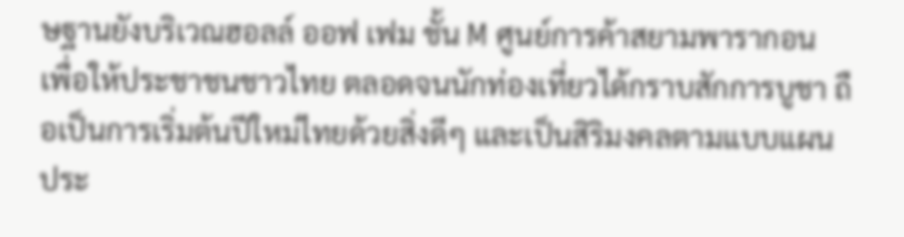ษฐานยังบริเวณฮอลล์ ออฟ เฟม ชั้น M ศูนย์การค้าสยามพารากอน เพื่อให้ประชาชนชาวไทย ตลอดจนนักท่องเที่ยวได้กราบสักการบูชา ถือเป็นการเริ่มต้นปีใหม่ไทยด้วยสิ่งดีๆ และเป็นสิริมงคลตามแบบแผนประ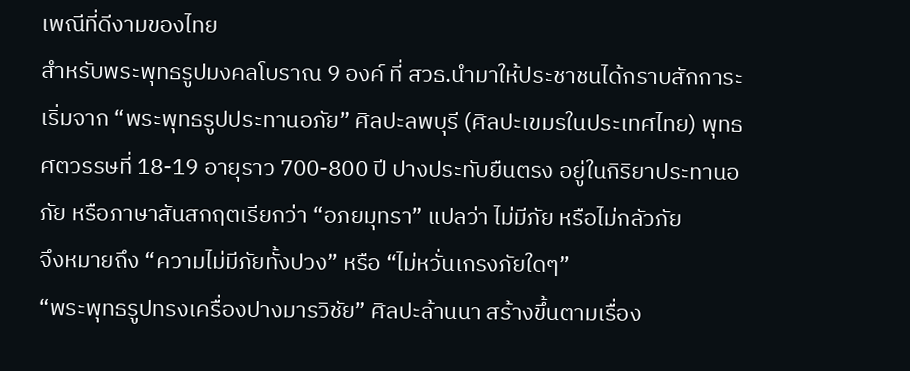เพณีที่ดีงามของไทย
สำหรับพระพุทธรูปมงคลโบราณ 9 องค์ ที่ สวธ.นำมาให้ประชาชนได้กราบสักการะ
เริ่มจาก “พระพุทธรูปประทานอภัย” ศิลปะลพบุรี (ศิลปะเขมรในประเทศไทย) พุทธศตวรรษที่ 18-19 อายุราว 700-800 ปี ปางประทับยืนตรง อยู่ในกิริยาประทานอภัย หรือภาษาสันสกฤตเรียกว่า “อภยมุทรา” แปลว่า ไม่มีภัย หรือไม่กลัวภัย
จึงหมายถึง “ความไม่มีภัยทั้งปวง” หรือ “ไม่หวั่นเกรงภัยใดๆ”
“พระพุทธรูปทรงเครื่องปางมารวิชัย” ศิลปะล้านนา สร้างขึ้นตามเรื่อง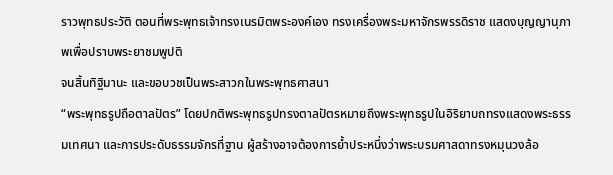ราวพุทธประวัติ ตอนที่พระพุทธเจ้าทรงเนรมิตพระองค์เอง ทรงเครื่องพระมหาจักรพรรดิราช แสดงบุญญานุภาพเพื่อปราบพระยาชมพูปติ
จนสิ้นทิฐิมานะ และขอบวชเป็นพระสาวกในพระพุทธศาสนา
“พระพุทธรูปถือตาลปัตร” โดยปกติพระพุทธรูปทรงตาลปัตรหมายถึงพระพุทธรูปในอิริยาบถทรงแสดงพระธรรมเทศนา และการประดับธรรมจักรที่ฐาน ผู้สร้างอาจต้องการย้ำประหนึ่งว่าพระบรมศาสดาทรงหมุนวงล้อ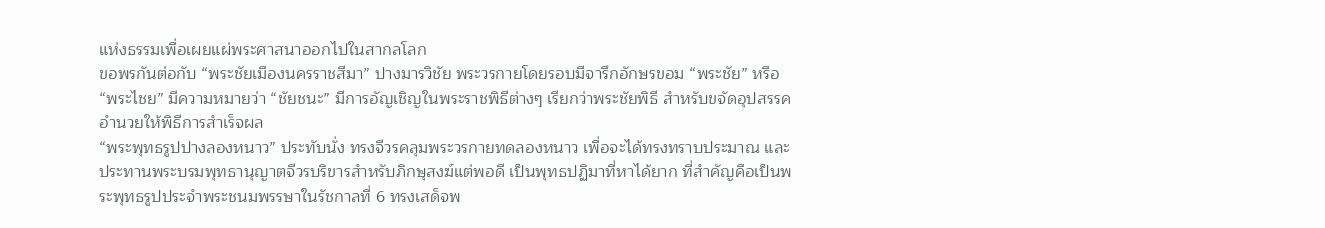แห่งธรรมเพื่อเผยแผ่พระศาสนาออกไปในสากลโลก
ขอพรกันต่อกับ “พระชัยเมืองนครราชสีมา” ปางมารวิชัย พระวรกายโดยรอบมีจารึกอักษรขอม “พระชัย” หรือ “พระไชย” มีความหมายว่า “ชัยชนะ” มีการอัญเชิญในพระราชพิธีต่างๆ เรียกว่าพระชัยพิธี สำหรับขจัดอุปสรรค อำนวยให้พิธีการสำเร็จผล
“พระพุทธรูปปางลองหนาว” ประทับนั่ง ทรงจีวรคลุมพระวรกายทดลองหนาว เพื่อจะได้ทรงทราบประมาณ และประทานพระบรมพุทธานุญาตจีวรบริขารสำหรับภิกษุสงฆ์แต่พอดี เป็นพุทธปฏิมาที่หาได้ยาก ที่สำคัญคือเป็นพระพุทธรูปประจำพระชนมพรรษาในรัชกาลที่ 6 ทรงเสด็จพ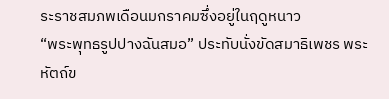ระราชสมภพเดือนมกราคมซึ่งอยู่ในฤดูหนาว
“พระพุทธรูปปางฉันสมอ” ประทับนั่งขัดสมาธิเพชร พระหัตถ์ข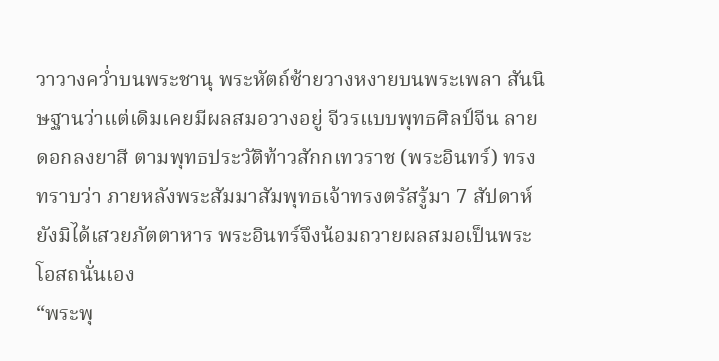วาวางคว่ำบนพระชานุ พระหัตถ์ซ้ายวางหงายบนพระเพลา สันนิษฐานว่าแต่เดิมเคยมีผลสมอวางอยู่ จีวรแบบพุทธศิลป์จีน ลายดอกลงยาสี ตามพุทธประวัติท้าวสักกเทวราช (พระอินทร์) ทรงทราบว่า ภายหลังพระสัมมาสัมพุทธเจ้าทรงตรัสรู้มา 7 สัปดาห์ ยังมิได้เสวยภัตตาหาร พระอินทร์จึงน้อมถวายผลสมอเป็นพระโอสถนั่นเอง
“พระพุ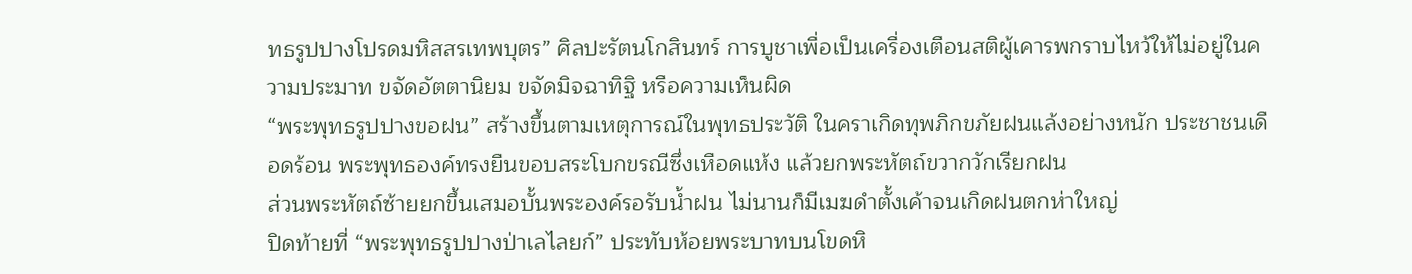ทธรูปปางโปรดมหิสสรเทพบุตร” ศิลปะรัตนโกสินทร์ การบูชาเพื่อเป็นเครื่องเตือนสติผู้เคารพกราบไหว้ให้ไม่อยู่ในความประมาท ขจัดอัตตานิยม ขจัดมิจฉาทิฐิ หรือความเห็นผิด
“พระพุทธรูปปางขอฝน” สร้างขึ้นตามเหตุการณ์ในพุทธประวัติ ในคราเกิดทุพภิกขภัยฝนแล้งอย่างหนัก ประชาชนเดือดร้อน พระพุทธองค์ทรงยืนขอบสระโบกขรณีซึ่งเหือดแห้ง แล้วยกพระหัตถ์ขวากวักเรียกฝน
ส่วนพระหัตถ์ซ้ายยกขึ้นเสมอบั้นพระองค์รอรับน้ำฝน ไม่นานก็มีเมฆดำตั้งเค้าจนเกิดฝนตกห่าใหญ่
ปิดท้ายที่ “พระพุทธรูปปางป่าเลไลยก์” ประทับห้อยพระบาทบนโขดหิ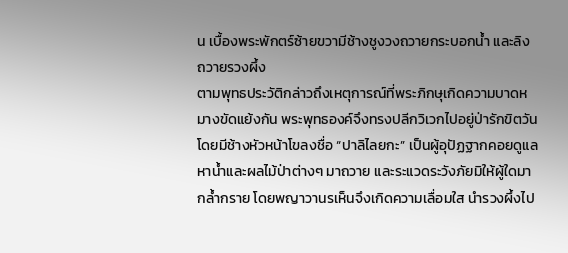น เบื้องพระพักตร์ซ้ายขวามีช้างชูงวงถวายกระบอกน้ำ และลิงถวายรวงผึ้ง
ตามพุทธประวัติกล่าวถึงเหตุการณ์ที่พระภิกษุเกิดความบาดหมางขัดแย้งกัน พระพุทธองค์จึงทรงปลีกวิเวกไปอยู่ป่ารักขิตวัน โดยมีช้างหัวหน้าโขลงชื่อ “ปาลิไลยกะ” เป็นผู้อุปัฏฐากคอยดูแลหาน้ำและผลไม้ป่าต่างๆ มาถวาย และระแวดระวังภัยมิให้ผู้ใดมากล้ำกราย โดยพญาวานรเห็นจึงเกิดความเลื่อมใส นำรวงผึ้งไป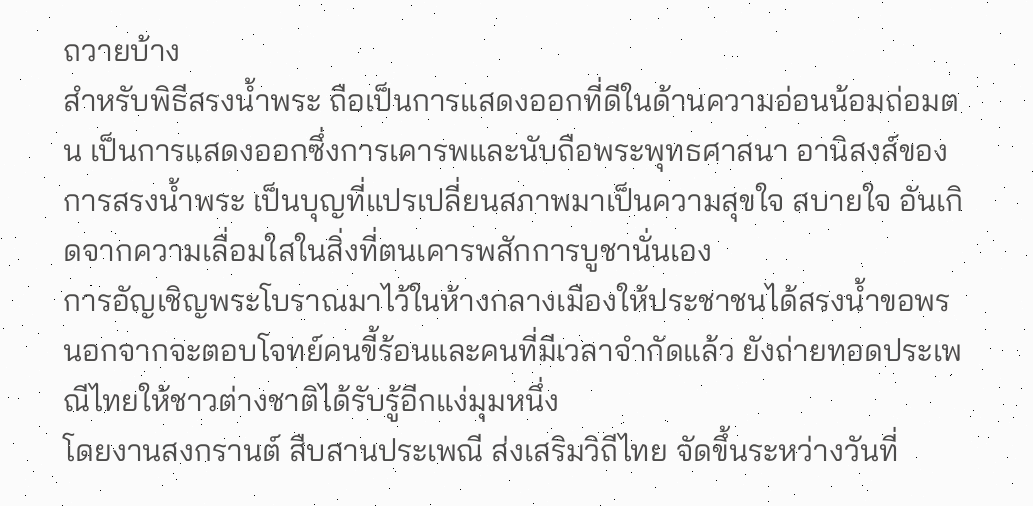ถวายบ้าง
สำหรับพิธีสรงน้ำพระ ถือเป็นการแสดงออกที่ดีในด้านความอ่อนน้อมถ่อมตน เป็นการแสดงออกซึ่งการเคารพและนับถือพระพุทธศาสนา อานิสงส์ของการสรงน้ำพระ เป็นบุญที่แปรเปลี่ยนสภาพมาเป็นความสุขใจ สบายใจ อันเกิดจากความเลื่อมใสในสิ่งที่ตนเคารพสักการบูชานั่นเอง
การอัญเชิญพระโบราณมาไว้ในห้างกลางเมืองให้ประชาชนได้สรงน้ำขอพร นอกจากจะตอบโจทย์คนขี้ร้อนและคนที่มีเวลาจำกัดแล้ว ยังถ่ายทอดประเพณีไทยให้ชาวต่างชาติได้รับรู้อีกแง่มุมหนึ่ง
โดยงานสงกรานต์ สืบสานประเพณี ส่งเสริมวิถีไทย จัดขึ้นระหว่างวันที่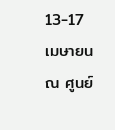13-17 เมษายน ณ ศูนย์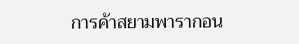การค้าสยามพารากอน